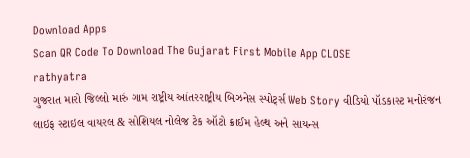Download Apps
Scan QR Code To Download The Gujarat First Mobile App CLOSE
rathyatra
ગુજરાત મારો જિલ્લો મારું ગામ રાષ્ટ્રીય આંતરરાષ્ટ્રીય બિઝનેસ સ્પોર્ટ્સ Web Story વીડિયો પૉડકાસ્ટ મનોરંજન લાઇફ સ્ટાઇલ વાયરલ & સોશિયલ નોલેજ ટેક ઑટો ક્રાઈમ હેલ્થ અને સાયન્સ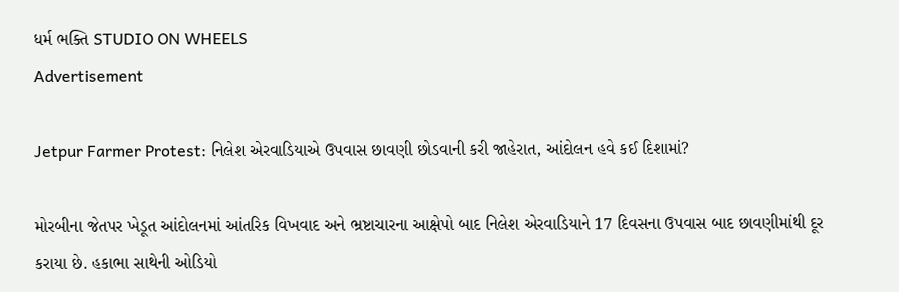ધર્મ ભક્તિ STUDIO ON WHEELS
Advertisement

Jetpur Farmer Protest: નિલેશ એરવાડિયાએ ઉપવાસ છાવણી છોડવાની કરી જાહેરાત, આંદોલન હવે કઈ દિશામાં?

મોરબીના જેતપર ખેડૂત આંદોલનમાં આંતરિક વિખવાદ અને ભ્રષ્ટાચારના આક્ષેપો બાદ નિલેશ એરવાડિયાને 17 દિવસના ઉપવાસ બાદ છાવણીમાંથી દૂર કરાયા છે. હકાભા સાથેની ઓડિયો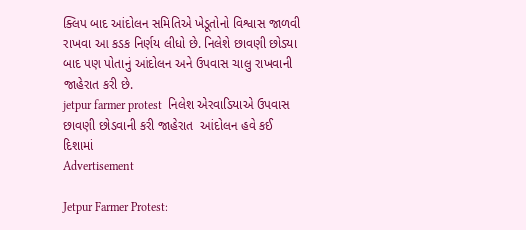ક્લિપ બાદ આંદોલન સમિતિએ ખેડૂતોનો વિશ્વાસ જાળવી રાખવા આ કડક નિર્ણય લીધો છે. નિલેશે છાવણી છોડ્યા બાદ પણ પોતાનું આંદોલન અને ઉપવાસ ચાલુ રાખવાની જાહેરાત કરી છે.
jetpur farmer protest  નિલેશ એરવાડિયાએ ઉપવાસ છાવણી છોડવાની કરી જાહેરાત  આંદોલન હવે કઈ દિશામાં
Advertisement

Jetpur Farmer Protest: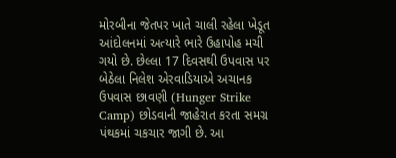મોરબીના જેતપર ખાતે ચાલી રહેલા ખેડૂત આંદોલનમાં અત્યારે ભારે ઉહાપોહ મચી ગયો છે. છેલ્લા 17 દિવસથી ઉપવાસ પર બેઠેલા નિલેશ એરવાડિયાએ અચાનક ઉપવાસ છાવણી (Hunger Strike Camp) છોડવાની જાહેરાત કરતા સમગ્ર પંથકમાં ચકચાર જાગી છે. આ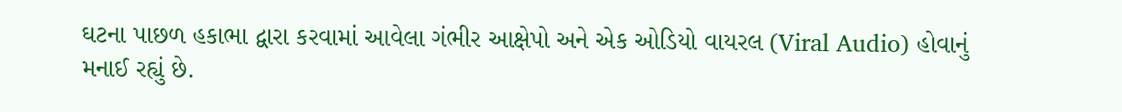ઘટના પાછળ હકાભા દ્વારા કરવામાં આવેલા ગંભીર આક્ષેપો અને એક ઓડિયો વાયરલ (Viral Audio) હોવાનું મનાઈ રહ્યું છે.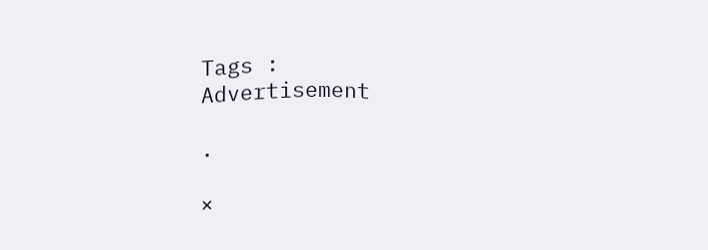Tags :
Advertisement

.

×